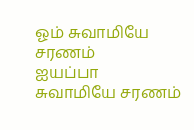ஓம் சுவாமியே சரணம்
ஐயப்பா
சுவாமியே சரணம்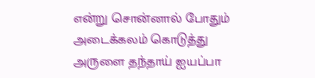என்று சொன்னால் போதும் அடைக்கலம் கொடுத்து அருளை தந்தாய் ஐயப்பா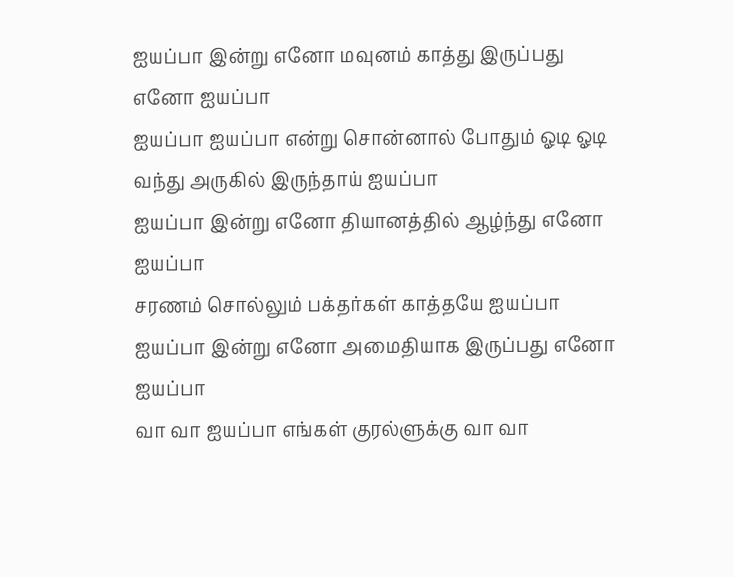ஐயப்பா இன்று எனோ மவுனம் காத்து இருப்பது எனோ ஐயப்பா
ஐயப்பா ஐயப்பா என்று சொன்னால் போதும் ஓடி ஓடி வந்து அருகில் இருந்தாய் ஐயப்பா
ஐயப்பா இன்று எனோ தியானத்தில் ஆழ்ந்து எனோ ஐயப்பா
சரணம் சொல்லும் பக்தர்கள் காத்தயே ஐயப்பா
ஐயப்பா இன்று எனோ அமைதியாக இருப்பது எனோ ஐயப்பா
வா வா ஐயப்பா எங்கள் குரல்ளுக்கு வா வா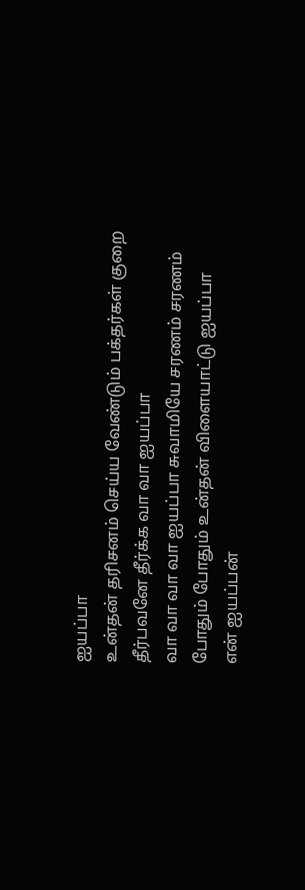ஐயப்பா
உன்தன் தரிசனம் செய்ய வேண்டும் பக்தர்கள் குறை தீர்பவனே தீர்க்க வா வா ஐயப்பா
வா வா வா வா ஐயப்பா சுவாமியே சரணம் சரணம் போதும் போதும் உன்தன் விளையாட்டு ஐயப்பா
என் ஐயப்பன்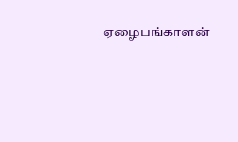ஏழைபங்காளன்